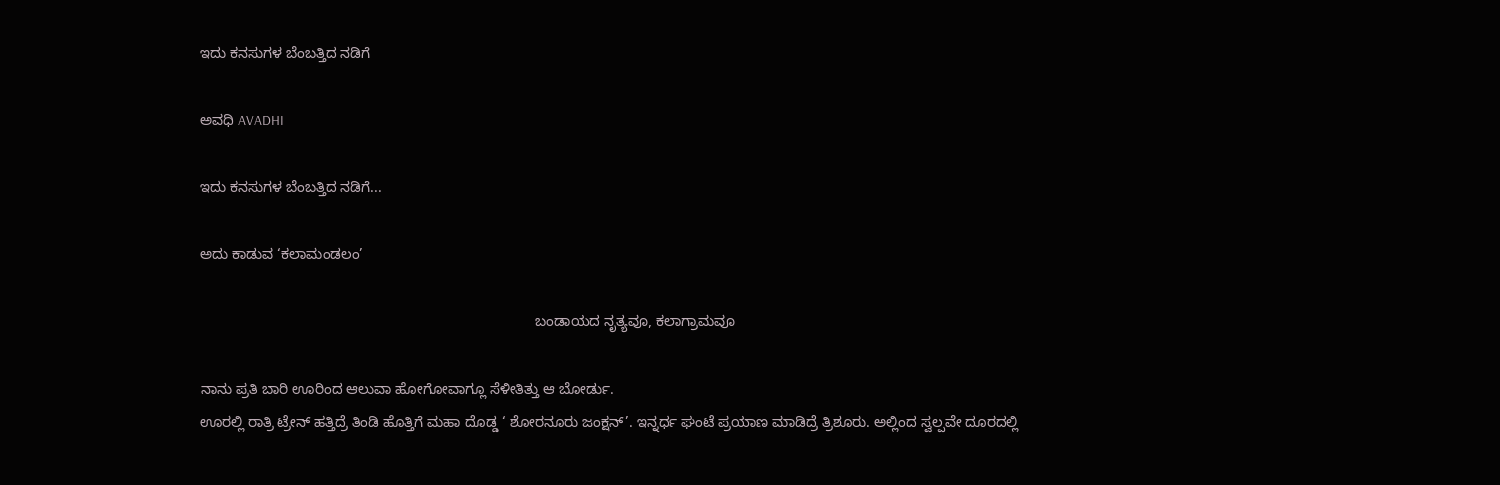ಇದು ಕನಸುಗಳ ಬೆಂಬತ್ತಿದ ನಡಿಗೆ‍

ಅವಧಿ AVADHI

ಇದು ಕನಸುಗಳ ಬೆಂಬತ್ತಿದ ನಡಿಗೆ...

ಅದು ಕಾಡುವ ‘ಕಲಾಮಂಡಲಂ’

                                                                                   ಬಂಡಾಯದ ನೃತ್ಯವೂ, ಕಲಾಗ್ರಾಮವೂ

ನಾನು ಪ್ರತಿ ಬಾರಿ ಊರಿಂದ ಆಲುವಾ ಹೋಗೋವಾಗ್ಲೂ ಸೆಳೀತಿತ್ತು ಆ ಬೋರ್ಡು.
ಊರಲ್ಲಿ ರಾತ್ರಿ ಟ್ರೇನ್ ಹತ್ತಿದ್ರೆ ತಿಂಡಿ ಹೊತ್ತಿಗೆ ಮಹಾ ದೊಡ್ಡ ‘ ಶೋರನೂರು ಜಂಕ್ಷನ್’. ಇನ್ನರ್ಧ ಘಂಟೆ ಪ್ರಯಾಣ ಮಾಡಿದ್ರೆ ತ್ರಿಶೂರು. ಅಲ್ಲಿಂದ ಸ್ವಲ್ಪವೇ ದೂರದಲ್ಲಿ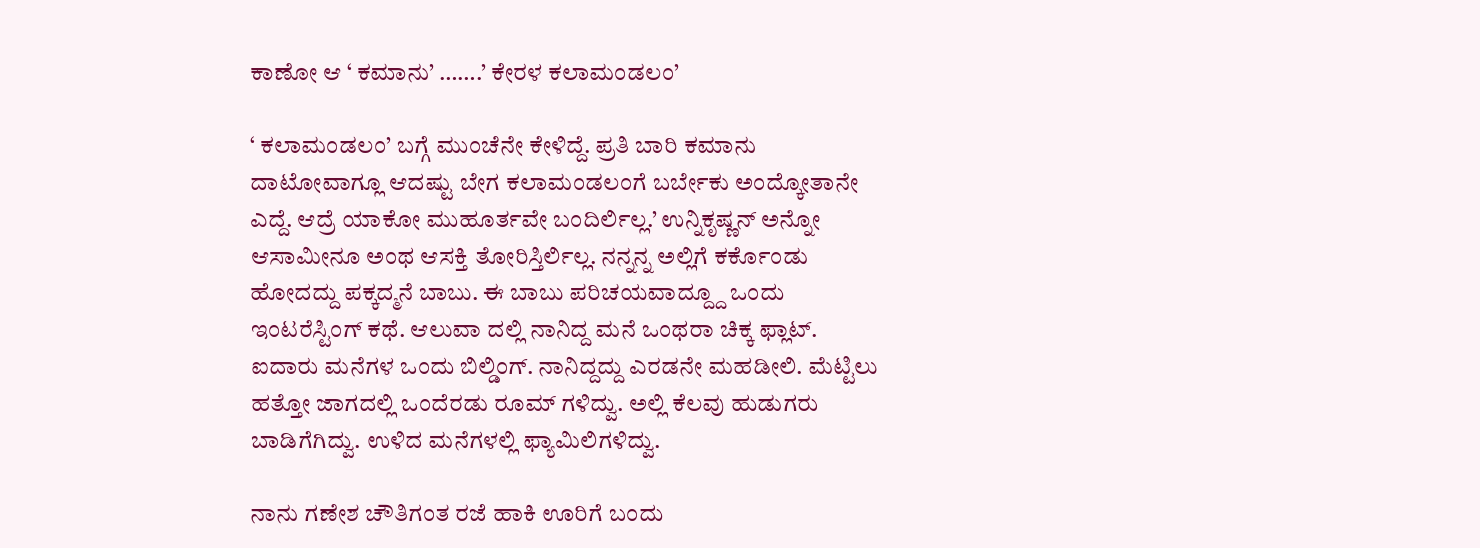ಕಾಣೋ ಆ ‘ ಕಮಾನು’ …….’ ಕೇರಳ ಕಲಾಮಂಡಲಂ’

‘ ಕಲಾಮಂಡಲಂ’ ಬಗ್ಗೆ ಮುಂಚೆನೇ ಕೇಳಿದ್ದೆ. ಪ್ರತಿ ಬಾರಿ ಕಮಾನು ದಾಟೋವಾಗ್ಲೂ ಆದಷ್ಟು ಬೇಗ ಕಲಾಮಂಡಲಂಗೆ ಬರ್ಬೇಕು ಅಂದ್ಕೋತಾನೇ ಎದ್ದೆ. ಆದ್ರೆ ಯಾಕೋ ಮುಹೂರ್ತವೇ ಬಂದಿರ್ಲಿಲ್ಲ.’ ಉನ್ನಿಕೃಷ್ಣನ್ ಅನ್ನೋ ಆಸಾಮೀನೂ ಅಂಥ ಆಸಕ್ತಿ ತೋರಿಸ್ತಿರ್ಲಿಲ್ಲ. ನನ್ನನ್ನ ಅಲ್ಲಿಗೆ ಕರ್ಕೊಂಡು ಹೋದದ್ದು ಪಕ್ಕದ್ಮನೆ ಬಾಬು. ಈ ಬಾಬು ಪರಿಚಯವಾದ್ದ್ದೂ ಒಂದು ಇಂಟರೆಸ್ಟಿಂಗ್ ಕಥೆ. ಆಲುವಾ ದಲ್ಲಿ ನಾನಿದ್ದ ಮನೆ ಒಂಥರಾ ಚಿಕ್ಕ ಫ್ಲಾಟ್. ಐದಾರು ಮನೆಗಳ ಒಂದು ಬಿಲ್ಡಿಂಗ್. ನಾನಿದ್ದದ್ದು ಎರಡನೇ ಮಹಡೀಲಿ. ಮೆಟ್ಟಿಲು ಹತ್ತೋ ಜಾಗದಲ್ಲಿ ಒಂದೆರಡು ರೂಮ್ ಗಳಿದ್ವು. ಅಲ್ಲಿ ಕೆಲವು ಹುಡುಗರು ಬಾಡಿಗೆಗಿದ್ವು. ಉಳಿದ ಮನೆಗಳಲ್ಲಿ ಫ್ಯಾಮಿಲಿಗಳಿದ್ವು.

ನಾನು ಗಣೇಶ ಚೌತಿಗಂತ ರಜೆ ಹಾಕಿ ಊರಿಗೆ ಬಂದು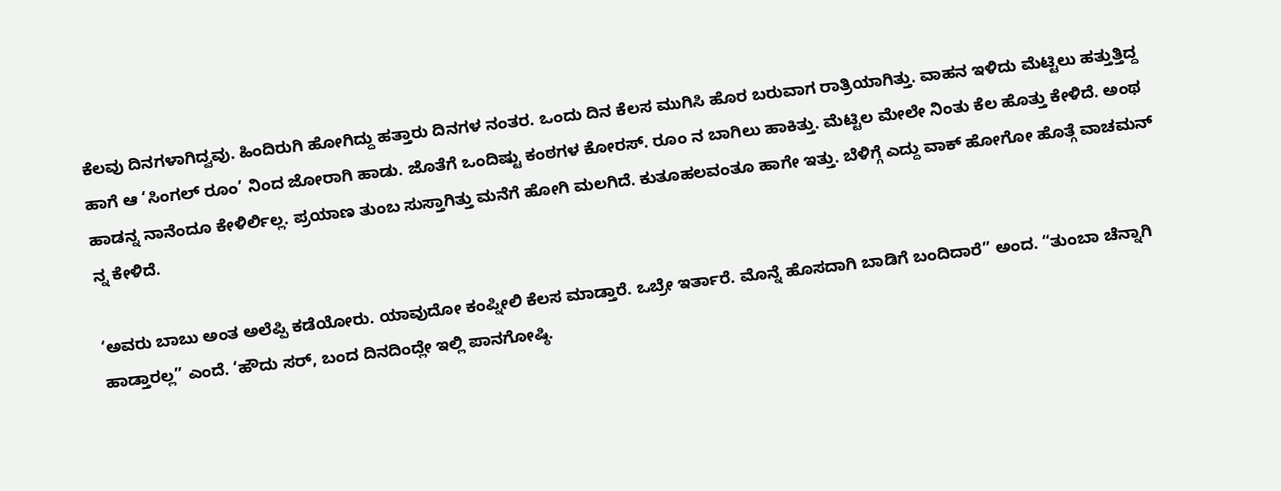ಕೆಲವು ದಿನಗಳಾಗಿದ್ವವು. ಹಿಂದಿರುಗಿ ಹೋಗಿದ್ದು ಹತ್ತಾರು ದಿನಗಳ ನಂತರ. ಒಂದು ದಿನ ಕೆಲಸ ಮುಗಿಸಿ ಹೊರ ಬರುವಾಗ ರಾತ್ರಿಯಾಗಿತ್ತು. ವಾಹನ ಇಳಿದು ಮೆಟ್ಟಿಲು ಹತ್ತುತ್ತಿದ್ದ ಹಾಗೆ ಆ ‘ಸಿಂಗಲ್ ರೂಂ’ ನಿಂದ ಜೋರಾಗಿ ಹಾಡು. ಜೊತೆಗೆ ಒಂದಿಷ್ಟು ಕಂಠಗಳ ಕೋರಸ್. ರೂಂ ನ ಬಾಗಿಲು ಹಾಕಿತ್ತು. ಮೆಟ್ಟಿಲ ಮೇಲೇ ನಿಂತು ಕೆಲ ಹೊತ್ತು ಕೇಳಿದೆ. ಅಂಥ ಹಾಡನ್ನ ನಾನೆಂದೂ ಕೇಳಿರ್ಲಿಲ್ಲ. ಪ್ರಯಾಣ ತುಂಬ ಸುಸ್ತಾಗಿತ್ತು ಮನೆಗೆ ಹೋಗಿ ಮಲಗಿದೆ. ಕುತೂಹಲವಂತೂ ಹಾಗೇ ಇತ್ತು. ಬೆಳಿಗ್ಗೆ ಎದ್ದು ವಾಕ್ ಹೋಗೋ ಹೊತ್ಗೆ ವಾಚಮನ್ ನ್ನ ಕೇಳಿದೆ.

‘ಅವರು ಬಾಬು ಅಂತ ಅಲೆಪ್ಪಿ ಕಡೆಯೋರು. ಯಾವುದೋ ಕಂಪ್ನೀಲಿ ಕೆಲಸ ಮಾಡ್ತಾರೆ. ಒಬ್ರೇ ಇರ್ತಾರೆ. ಮೊನ್ನೆ ಹೊಸದಾಗಿ ಬಾಡಿಗೆ ಬಂದಿದಾರೆ” ಅಂದ. “ತುಂಬಾ ಚೆನ್ನಾಗಿ ಹಾಡ್ತಾರಲ್ಲ” ಎಂದೆ. ‘ಹೌದು ಸರ್, ಬಂದ ದಿನದಿಂದ್ಲೇ ಇಲ್ಲಿ ಪಾನಗೋಷ್ಠಿ.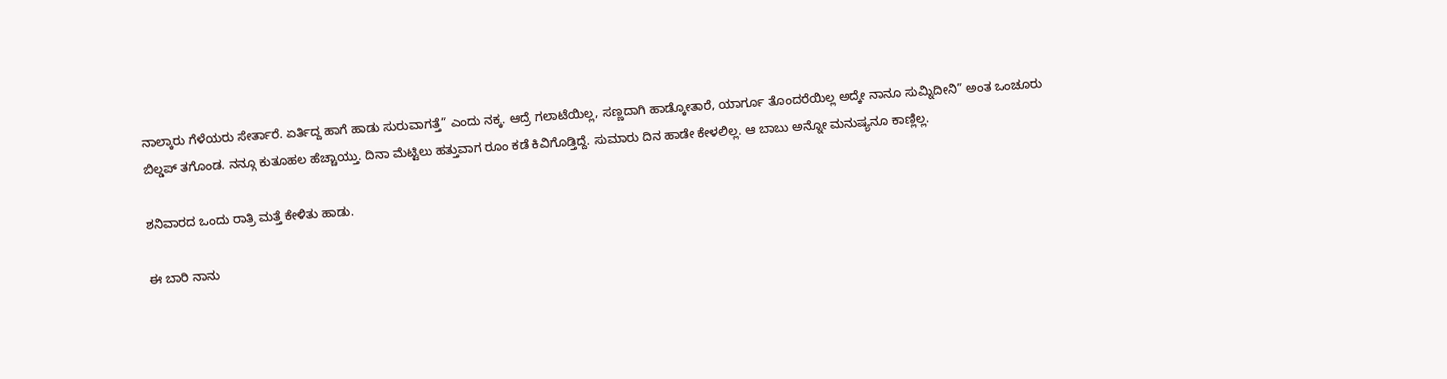ನಾಲ್ಕಾರು ಗೆಳೆಯರು ಸೇರ್ತಾರೆ. ಏರ್ತಿದ್ದ ಹಾಗೆ ಹಾಡು ಸುರುವಾಗತ್ತೆ” ಎಂದು ನಕ್ಕ. ಆದ್ರೆ ಗಲಾಟೆಯಿಲ್ಲ, ಸಣ್ಣದಾಗಿ ಹಾಡ್ಕೋತಾರೆ, ಯಾರ್ಗೂ ತೊಂದರೆಯಿಲ್ಲ ಅದ್ಕೇ ನಾನೂ ಸುಮ್ನಿದೀನಿ” ಅಂತ ಒಂಚೂರು ಬಿಲ್ಡಪ್ ತಗೊಂಡ. ನನ್ಗೂ ಕುತೂಹಲ ಹೆಚ್ಚಾಯ್ತು. ದಿನಾ ಮೆಟ್ಟಿಲು ಹತ್ತುವಾಗ ರೂಂ ಕಡೆ ಕಿವಿಗೊಡ್ತಿದ್ದೆ. ಸುಮಾರು ದಿನ ಹಾಡೇ ಕೇಳಲಿಲ್ಲ. ಆ ಬಾಬು ಅನ್ನೋ ಮನುಷ್ಯನೂ ಕಾಣ್ಲಿಲ್ಲ.

ಶನಿವಾರದ ಒಂದು ರಾತ್ರಿ ಮತ್ತೆ ಕೇಳಿತು ಹಾಡು.

ಈ ಬಾರಿ ನಾನು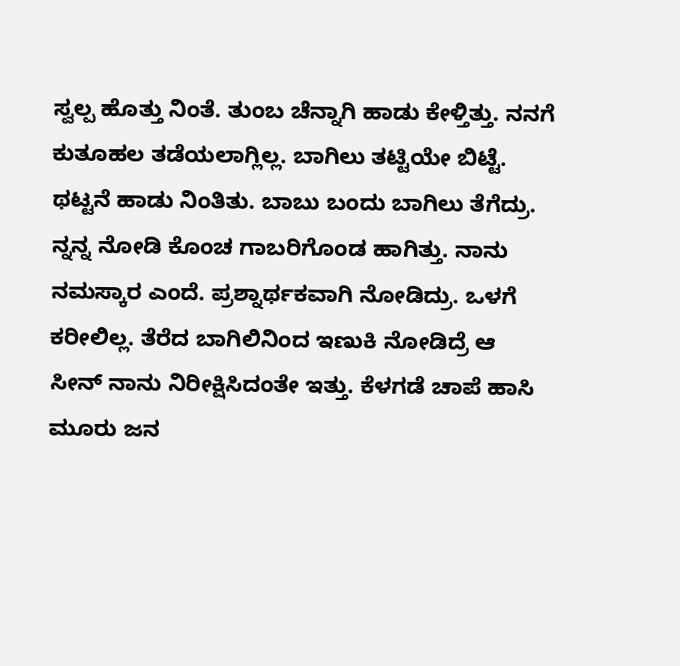ಸ್ವಲ್ಪ ಹೊತ್ತು ನಿಂತೆ. ತುಂಬ ಚೆನ್ನಾಗಿ ಹಾಡು ಕೇಳ್ತಿತ್ತು. ನನಗೆ ಕುತೂಹಲ ತಡೆಯಲಾಗ್ಲಿಲ್ಲ. ಬಾಗಿಲು ತಟ್ಟಿಯೇ ಬಿಟ್ಟೆ. ಥಟ್ಟನೆ ಹಾಡು ನಿಂತಿತು. ಬಾಬು ಬಂದು ಬಾಗಿಲು ತೆಗೆದ್ರು. ನ್ನನ್ನ ನೋಡಿ ಕೊಂಚ ಗಾಬರಿಗೊಂಡ ಹಾಗಿತ್ತು. ನಾನು ನಮಸ್ಕಾರ ಎಂದೆ. ಪ್ರಶ್ನಾರ್ಥಕವಾಗಿ ನೋಡಿದ್ರು. ಒಳಗೆ ಕರೀಲಿಲ್ಲ. ತೆರೆದ ಬಾಗಿಲಿನಿಂದ ಇಣುಕಿ ನೋಡಿದ್ರೆ ಆ ಸೀನ್ ನಾನು ನಿರೀಕ್ಷಿಸಿದಂತೇ ಇತ್ತು. ಕೆಳಗಡೆ ಚಾಪೆ ಹಾಸಿ ಮೂರು ಜನ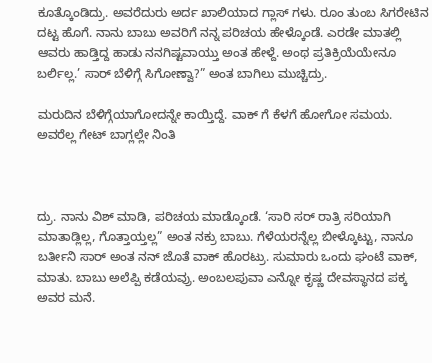ಕೂತ್ಕೊಂಡಿದ್ರು. ಅವರೆದುರು ಅರ್ದ ಖಾಲಿಯಾದ ಗ್ಲಾಸ್ ಗಳು. ರೂಂ ತುಂಬ ಸಿಗರೇಟಿನ ದಟ್ಟ ಹೊಗೆ. ನಾನು ಬಾಬು ಅವರಿಗೆ ನನ್ನ ಪರಿಚಯ ಹೇಳ್ಕೊಂಡೆ. ಎರಡೇ ಮಾತಲ್ಲಿ ಆವರು ಹಾಡ್ತಿದ್ದ ಹಾಡು ನನಗಿಷ್ಟವಾಯ್ತು ಅಂತ ಹೇಳ್ದೆ. ಅಂಥ ಪ್ರತಿಕ್ರಿಯೆಯೇನೂ ಬರ್ಲಿಲ್ಲ.’ ಸಾರ್ ಬೆಳಿಗ್ಗೆ ಸಿಗೋಣ್ವಾ?” ಅಂತ ಬಾಗಿಲು ಮುಚ್ಚಿದ್ರು.

ಮರುದಿನ ಬೆಳಿಗ್ಗೆಯಾಗೋದನ್ನೇ ಕಾಯ್ತಿದ್ದೆ. ವಾಕ್ ಗೆ ಕೆಳಗೆ ಹೋಗೋ ಸಮಯ. ಅವರೆಲ್ಲ ಗೇಟ್ ಬಾಗ್ಲಲ್ಲೇ ನಿಂತಿ



ದ್ರು. ನಾನು ವಿಶ್ ಮಾಡಿ, ಪರಿಚಯ ಮಾಡ್ಕೊಂಡೆ. ‘ಸಾರಿ ಸರ್ ರಾತ್ರಿ ಸರಿಯಾಗಿ ಮಾತಾಡ್ಲಿಲ್ಲ, ಗೊತ್ತಾಯ್ತಲ್ಲ” ಅಂತ ನಕ್ರು ಬಾಬು. ಗೆಳೆಯರನ್ನೆಲ್ಲ ಬೀಳ್ಕೊಟ್ಟು, ನಾನೂ ಬರ್ತೀನಿ ಸಾರ್ ಅಂತ ನನ್ ಜೊತೆ ವಾಕ್ ಹೊರಟ್ರು. ಸುಮಾರು ಒಂದು ಘಂಟೆ ವಾಕ್, ಮಾತು. ಬಾಬು ಅಲೆಪ್ಪಿ ಕಡೆಯವ್ರು. ಅಂಬಲಪುವಾ ಎನ್ನೋ ಕೃಷ್ಣ ದೇವಸ್ಥಾನದ ಪಕ್ಕ ಅವರ ಮನೆ.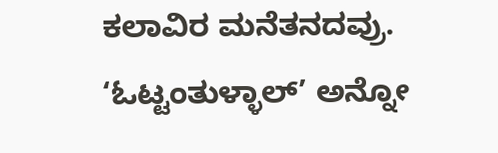ಕಲಾವಿರ ಮನೆತನದವ್ರು. ‘ಓಟ್ಟಂತುಳ್ಳಾಲ್’ ಅನ್ನೋ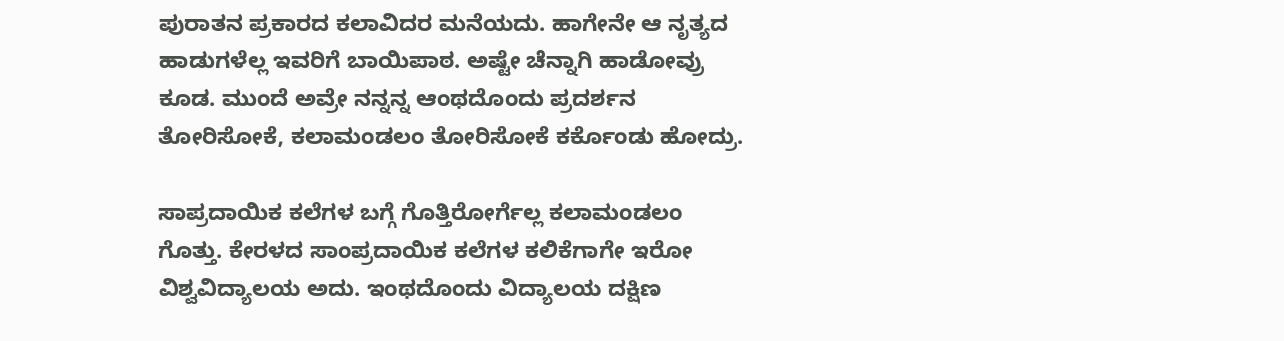ಪುರಾತನ ಪ್ರಕಾರದ ಕಲಾವಿದರ ಮನೆಯದು. ಹಾಗೇನೇ ಆ ನೃತ್ಯದ ಹಾಡುಗಳೆಲ್ಲ ಇವರಿಗೆ ಬಾಯಿಪಾಠ. ಅಷ್ಟೇ ಚೆನ್ನಾಗಿ ಹಾಡೋವ್ರು ಕೂಡ. ಮುಂದೆ ಅವ್ರೇ ನನ್ನನ್ನ ಆಂಥದೊಂದು ಪ್ರದರ್ಶನ ತೋರಿಸೋಕೆ, ಕಲಾಮಂಡಲಂ ತೋರಿಸೋಕೆ ಕರ್ಕೊಂಡು ಹೋದ್ರು.

ಸಾಪ್ರದಾಯಿಕ ಕಲೆಗಳ ಬಗ್ಗೆ ಗೊತ್ತಿರೋರ್ಗೆಲ್ಲ ಕಲಾಮಂಡಲಂ ಗೊತ್ತು. ಕೇರಳದ ಸಾಂಪ್ರದಾಯಿಕ ಕಲೆಗಳ ಕಲಿಕೆಗಾಗೇ ಇರೋ ವಿಶ್ವವಿದ್ಯಾಲಯ ಅದು. ಇಂಥದೊಂದು ವಿದ್ಯಾಲಯ ದಕ್ಷಿಣ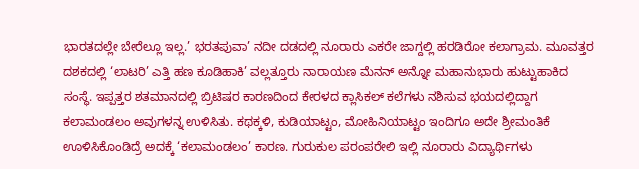ಭಾರತದಲ್ಲೇ ಬೇರೆಲ್ಲೂ ಇಲ್ಲ.’ ಭರತಪುವಾ’ ನದೀ ದಡದಲ್ಲಿ ನೂರಾರು ಎಕರೇ ಜಾಗ್ದಲ್ಲಿ ಹರಡಿರೋ ಕಲಾಗ್ರಾಮ. ಮೂವತ್ತರ ದಶಕದಲ್ಲಿ ‘ಲಾಟರಿ’ ಎತ್ತಿ ಹಣ ಕೂಡಿಹಾಕಿ’ ವಲ್ಲತ್ತೂರು ನಾರಾಯಣ ಮೆನನ್ ಅನ್ನೋ ಮಹಾನುಭಾರು ಹುಟ್ಟುಹಾಕಿದ ಸಂಸ್ಥೆ. ಇಪ್ಪತ್ತರ ಶತಮಾನದಲ್ಲಿ ಬ್ರಿಟಿಷರ ಕಾರಣದಿಂದ ಕೇರಳದ ಕ್ಲಾಸಿಕಲ್ ಕಲೆಗಳು ನಶಿಸುವ ಭಯದಲ್ಲಿದ್ದಾಗ ಕಲಾಮಂಡಲಂ ಅವುಗಳನ್ನ ಉಳಿಸಿತು. ಕಥಕ್ಕಳಿ, ಕುಡಿಯಾಟ್ಟಂ, ಮೋಹಿನಿಯಾಟ್ಟಂ ಇಂದಿಗೂ ಅದೇ ಶ್ರೀಮಂತಿಕೆ ಊಳಿಸಿಕೊಂಡಿದ್ರೆ ಅದಕ್ಕೆ ‘ಕಲಾಮಂಡಲಂ’ ಕಾರಣ. ಗುರುಕುಲ ಪರಂಪರೇಲಿ ಇಲ್ಲಿ ನೂರಾರು ವಿದ್ಯಾರ್ಥಿಗಳು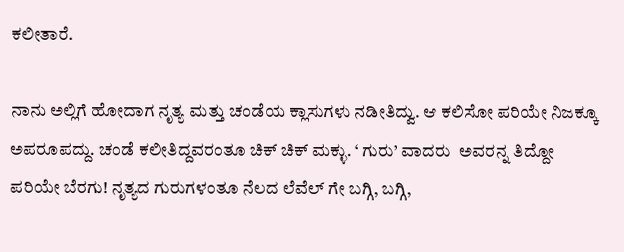ಕಲೀತಾರೆ.

ನಾನು ಅಲ್ಲಿಗೆ ಹೋದಾಗ ನೃತ್ಯ ಮತ್ತು ಚಂಡೆಯ ಕ್ಲಾಸುಗಳು ನಡೀತಿದ್ವು. ಆ ಕಲಿಸೋ ಪರಿಯೇ ನಿಜಕ್ಕೂ ಅಪರೂಪದ್ದು. ಚಂಡೆ ಕಲೀತಿದ್ದವರಂತೂ ಚಿಕ್ ಚಿಕ್ ಮಕ್ಳು. ‘ ಗುರು’ ವಾದರು  ಅವರನ್ನ ತಿದ್ದೋ ಪರಿಯೇ ಬೆರಗು! ನೃತ್ಯದ ಗುರುಗಳಂತೂ ನೆಲದ ಲೆವೆಲ್ ಗೇ ಬಗ್ಗಿ, ಬಗ್ಗಿ,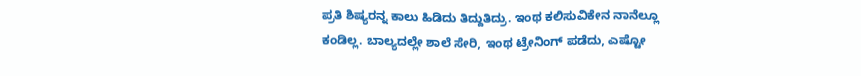ಪ್ರತಿ ಶಿಷ್ಯರನ್ನ ಕಾಲು ಹಿಡಿದು ತಿದ್ದುತಿದ್ರು. ಇಂಥ ಕಲಿಸುವಿಕೇನ ನಾನೆಲ್ಲೂ ಕಂಡಿಲ್ಲ. ಬಾಲ್ಯದಲ್ಲೇ ಶಾಲೆ ಸೇರಿ, ಇಂಥ ಟ್ರೇನಿಂಗ್ ಪಡೆದು, ಎಷ್ಟೋ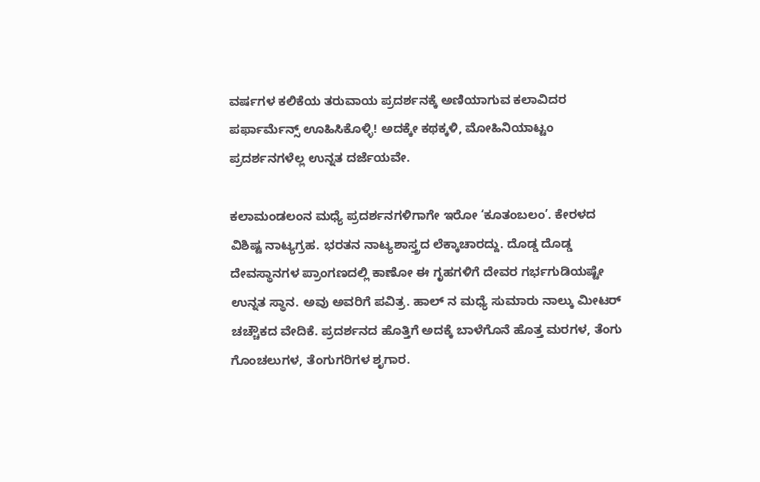ವರ್ಷಗಳ ಕಲಿಕೆಯ ತರುವಾಯ ಪ್ರದರ್ಶನಕ್ಕೆ ಅಣಿಯಾಗುವ ಕಲಾವಿದರ ಪರ್ಫಾರ್ಮೆನ್ಸ್ ಊಹಿಸಿಕೊಳ್ಳಿ! ಅದಕ್ಕೇ ಕಥಕ್ಕಳಿ, ಮೋಹಿನಿಯಾಟ್ಟಂ ಪ್ರದರ್ಶನಗಳೆಲ್ಲ ಉನ್ನತ ದರ್ಜೆಯವೇ.

ಕಲಾಮಂಡಲಂನ ಮಧ್ಯೆ ಪ್ರದರ್ಶನಗಳಿಗಾಗೇ ಇರೋ ‘ಕೂತಂಬಲಂ’. ಕೇರಳದ ವಿಶಿಷ್ಟ ನಾಟ್ಯಗ್ರಹ. ಭರತನ ನಾಟ್ಯಶಾಸ್ತ್ರದ ಲೆಕ್ಕಾಚಾರದ್ದು. ದೊಡ್ಡ ದೊಡ್ಡ ದೇವಸ್ಥಾನಗಳ ಪ್ರಾಂಗಣದಲ್ಲಿ ಕಾಣೋ ಈ ಗೃಹಗಳಿಗೆ ದೇವರ ಗರ್ಭಗುಡಿಯಷ್ಟೇ ಉನ್ನತ ಸ್ಥಾನ. ಅವು ಅವರಿಗೆ ಪವಿತ್ರ. ಹಾಲ್ ನ ಮಧ್ಯೆ ಸುಮಾರು ನಾಲ್ಕು ಮೀಟರ್ ಚಚ್ಚೌಕದ ವೇದಿಕೆ. ಪ್ರದರ್ಶನದ ಹೊತ್ತಿಗೆ ಅದಕ್ಕೆ ಬಾಳೆಗೊನೆ ಹೊತ್ತ ಮರಗಳ, ತೆಂಗು ಗೊಂಚಲುಗಳ, ತೆಂಗುಗರಿಗಳ ಶೃಗಾರ.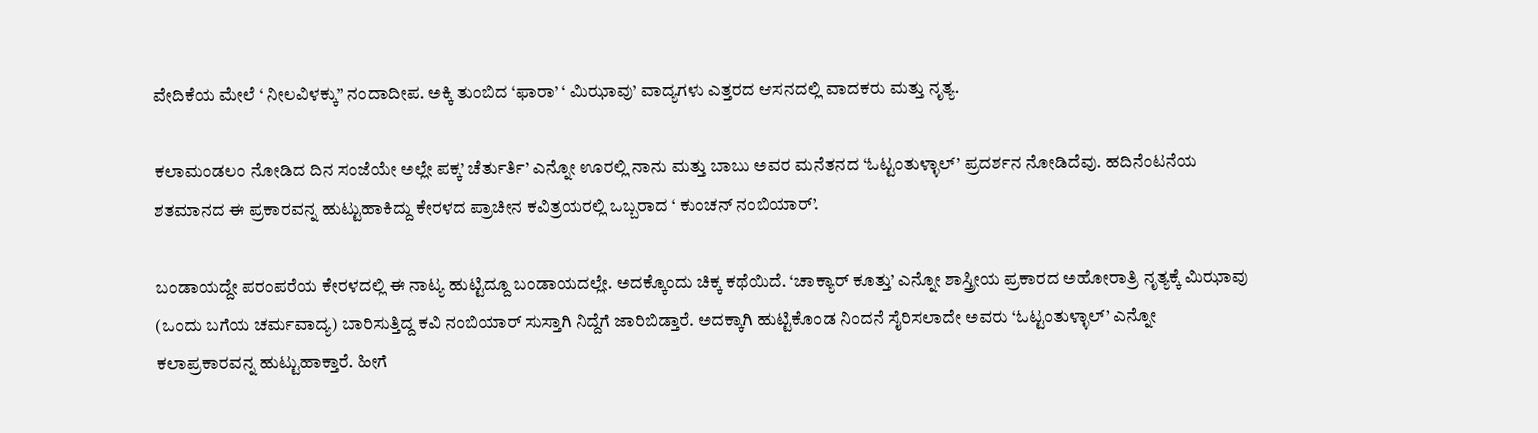ವೇದಿಕೆಯ ಮೇಲೆ ‘ ನೀಲವಿಳಕ್ಕು” ನಂದಾದೀಪ. ಅಕ್ಕಿ ತುಂಬಿದ ‘ಫಾರಾ’ ‘ ಮಿಝಾವು’ ವಾದ್ಯಗಳು ಎತ್ತರದ ಆಸನದಲ್ಲಿ ವಾದಕರು ಮತ್ತು ನೃತ್ಯ.

ಕಲಾಮಂಡಲಂ ನೋಡಿದ ದಿನ ಸಂಜೆಯೇ ಅಲ್ಲೇ ಪಕ್ಕ’ ಚೆರ್ತುರ್ತಿ’ ಎನ್ನೋ ಊರಲ್ಲಿ ನಾನು ಮತ್ತು ಬಾಬು ಅವರ ಮನೆತನದ ‘ಓಟ್ಟಂತುಳ್ಳಾಲ್’ ಪ್ರದರ್ಶನ ನೋಡಿದೆವು. ಹದಿನೆಂಟನೆಯ ಶತಮಾನದ ಈ ಪ್ರಕಾರವನ್ನ ಹುಟ್ಟುಹಾಕಿದ್ದು ಕೇರಳದ ಪ್ರಾಚೀನ ಕವಿತ್ರಯರಲ್ಲಿ ಒಬ್ಬರಾದ ‘ ಕುಂಚನ್ ನಂಬಿಯಾರ್’.

ಬಂಡಾಯದ್ದೇ ಪರಂಪರೆಯ ಕೇರಳದಲ್ಲಿ ಈ ನಾಟ್ಯ ಹುಟ್ಟಿದ್ದೂ ಬಂಡಾಯದಲ್ಲೇ. ಅದಕ್ಕೊಂದು ಚಿಕ್ಕ ಕಥೆಯಿದೆ. ‘ಚಾಕ್ಯಾರ್ ಕೂತ್ತು’ ಎನ್ನೋ ಶಾಸ್ತ್ರೀಯ ಪ್ರಕಾರದ ಅಹೋರಾತ್ರಿ ನೃತ್ಯಕ್ಕೆ ಮಿಝಾವು (ಒಂದು ಬಗೆಯ ಚರ್ಮವಾದ್ಯ) ಬಾರಿಸುತ್ತಿದ್ದ ಕವಿ ನಂಬಿಯಾರ್ ಸುಸ್ತಾಗಿ ನಿದ್ದೆಗೆ ಜಾರಿಬಿಡ್ತಾರೆ. ಅದಕ್ಕಾಗಿ ಹುಟ್ಟಿಕೊಂಡ ನಿಂದನೆ ಸೈರಿಸಲಾದೇ ಅವರು ‘ಓಟ್ಟಂತುಳ್ಳಾಲ್’ ಎನ್ನೋ ಕಲಾಪ್ರಕಾರವನ್ನ ಹುಟ್ಟುಹಾಕ್ತಾರೆ. ಹೀಗೆ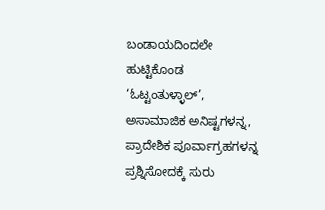ಬಂಡಾಯದಿಂದಲೇ ಹುಟ್ಟಿಕೊಂಡ ‘ಓಟ್ಟಂತುಳ್ಳಾಲ್’, ಅಸಾಮಾಜಿಕ ಅನಿಷ್ಟಗಳನ್ನ, ಪ್ರಾದೇಶಿಕ ಪೂರ್ವಾಗ್ರಹಗಳನ್ನ ಪ್ರಶ್ನಿಸೋದಕ್ಕೆ ಸುರು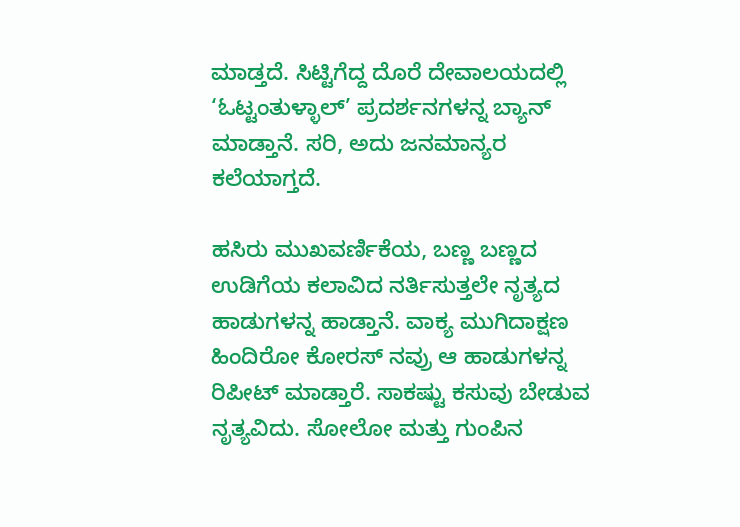ಮಾಡ್ತದೆ. ಸಿಟ್ಟಿಗೆದ್ದ ದೊರೆ ದೇವಾಲಯದಲ್ಲಿ ‘ಓಟ್ಟಂತುಳ್ಳಾಲ್’ ಪ್ರದರ್ಶನಗಳನ್ನ ಬ್ಯಾನ್ ಮಾಡ್ತಾನೆ. ಸರಿ, ಅದು ಜನಮಾನ್ಯರ ಕಲೆಯಾಗ್ತದೆ.

ಹಸಿರು ಮುಖವರ್ಣಿಕೆಯ, ಬಣ್ಣ ಬಣ್ಣದ ಉಡಿಗೆಯ ಕಲಾವಿದ ನರ್ತಿಸುತ್ತಲೇ ನೃತ್ಯದ ಹಾಡುಗಳನ್ನ ಹಾಡ್ತಾನೆ. ವಾಕ್ಯ ಮುಗಿದಾಕ್ಷಣ ಹಿಂದಿರೋ ಕೋರಸ್ ನವ್ರು ಆ ಹಾಡುಗಳನ್ನ ರಿಪೀಟ್ ಮಾಡ್ತಾರೆ. ಸಾಕಷ್ಟು ಕಸುವು ಬೇಡುವ ನೃತ್ಯವಿದು. ಸೋಲೋ ಮತ್ತು ಗುಂಪಿನ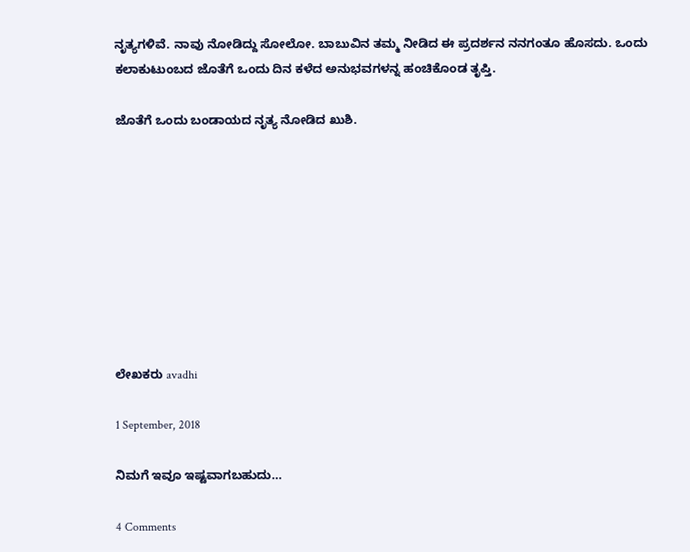ನೃತ್ಯಗಳಿವೆ. ನಾವು ನೋಡಿದ್ದು ಸೋಲೋ. ಬಾಬುವಿನ ತಮ್ಮ ನೀಡಿದ ಈ ಪ್ರದರ್ಶನ ನನಗಂತೂ ಹೊಸದು. ಒಂದು ಕಲಾಕುಟುಂಬದ ಜೊತೆಗೆ ಒಂದು ದಿನ ಕಳೆದ ಅನುಭವಗಳನ್ನ ಹಂಚಿಕೊಂಡ ತೃಪ್ತಿ.

ಜೊತೆಗೆ ಒಂದು ಬಂಡಾಯದ ನೃತ್ಯ ನೋಡಿದ ಖುಶಿ.









ಲೇಖಕರು avadhi

1 September, 2018

ನಿಮಗೆ ಇವೂ ಇಷ್ಟವಾಗಬಹುದು…

4 Comments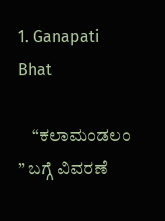1. Ganapati Bhat

    “ಕಲಾಮಂಡಲಂ ” ಬಗ್ಗೆ ವಿವರಣೆ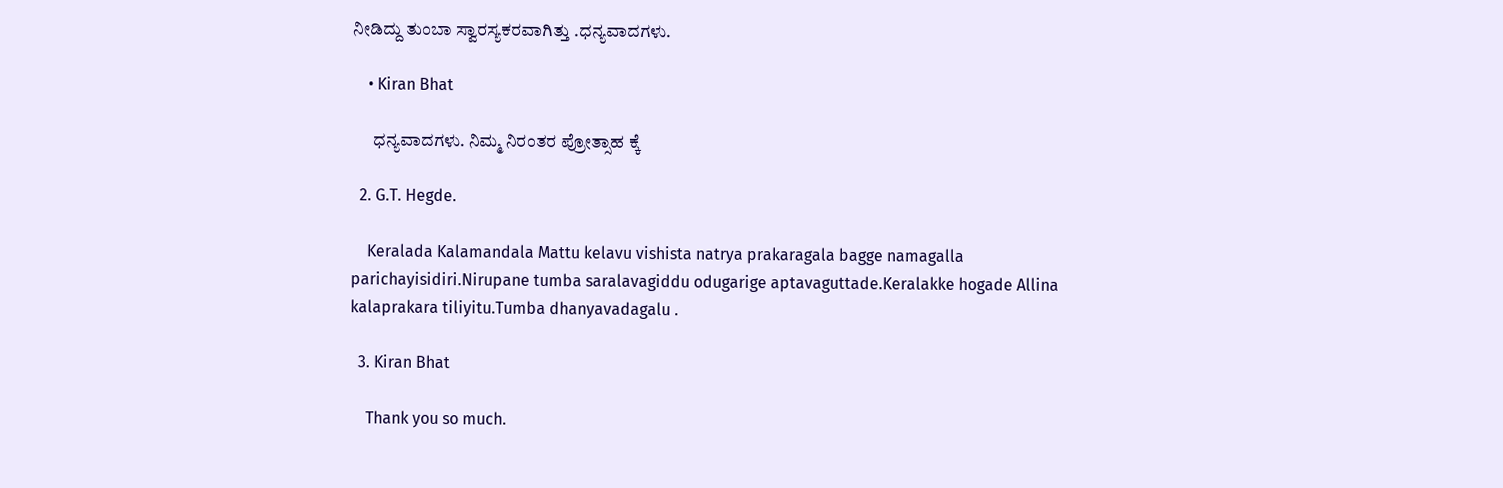ನೀಡಿದ್ದು ತುಂಬಾ ಸ್ವಾರಸ್ಯಕರವಾಗಿತ್ತು .ಧನ್ಯವಾದಗಳು.

    • Kiran Bhat

      ಧನ್ಯವಾದಗಳು. ನಿಮ್ಮ ನಿರಂತರ ಪ್ರೋತ್ಸಾಹ ಕ್ಕೆ

  2. G.T. Hegde.

    Keralada Kalamandala Mattu kelavu vishista natrya prakaragala bagge namagalla parichayisidiri.Nirupane tumba saralavagiddu odugarige aptavaguttade.Keralakke hogade Allina kalaprakara tiliyitu.Tumba dhanyavadagalu .

  3. Kiran Bhat

    Thank you so much.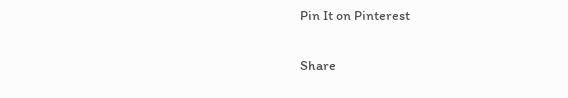Pin It on Pinterest

Share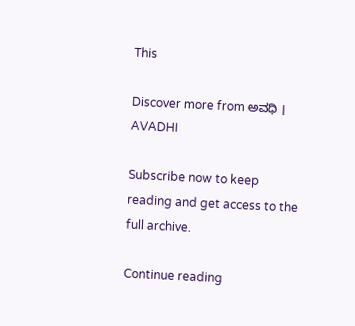This

Discover more from ಅವಧಿ । AVADHI

Subscribe now to keep reading and get access to the full archive.

Continue reading